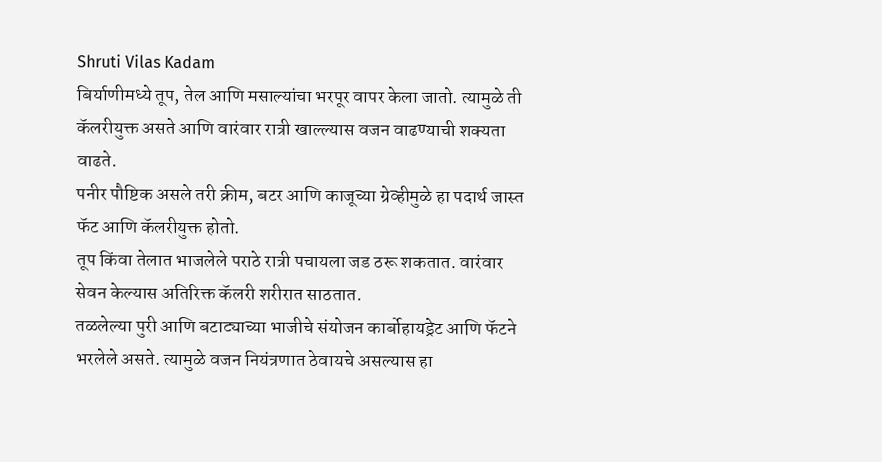Shruti Vilas Kadam
बिर्याणीमध्ये तूप, तेल आणि मसाल्यांचा भरपूर वापर केला जातो. त्यामुळे ती कॅलरीयुक्त असते आणि वारंवार रात्री खाल्ल्यास वजन वाढण्याची शक्यता वाढते.
पनीर पौष्टिक असले तरी क्रीम, बटर आणि काजूच्या ग्रेव्हीमुळे हा पदार्थ जास्त फॅट आणि कॅलरीयुक्त होतो.
तूप किंवा तेलात भाजलेले पराठे रात्री पचायला जड ठरू शकतात. वारंवार सेवन केल्यास अतिरिक्त कॅलरी शरीरात साठतात.
तळलेल्या पुरी आणि बटाट्याच्या भाजीचे संयोजन कार्बोहायड्रेट आणि फॅटने भरलेले असते. त्यामुळे वजन नियंत्रणात ठेवायचे असल्यास हा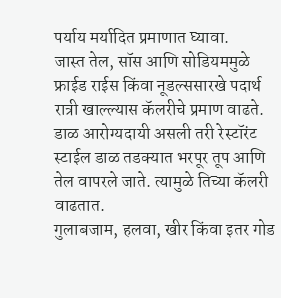पर्याय मर्यादित प्रमाणात घ्यावा.
जास्त तेल, सॉस आणि सोडियममुळे फ्राईड राईस किंवा नूडल्ससारखे पदार्थ रात्री खाल्ल्यास कॅलरीचे प्रमाण वाढते.
डाळ आरोग्यदायी असली तरी रेस्टॉरंट स्टाईल डाळ तडक्यात भरपूर तूप आणि तेल वापरले जाते. त्यामुळे तिच्या कॅलरी वाढतात.
गुलाबजाम, हलवा, खीर किंवा इतर गोड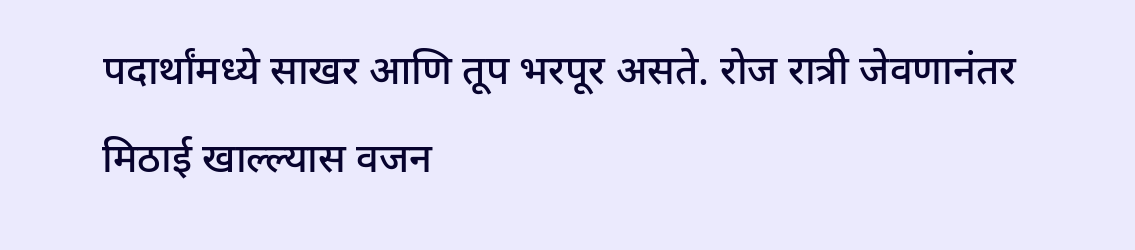पदार्थांमध्ये साखर आणि तूप भरपूर असते. रोज रात्री जेवणानंतर मिठाई खाल्ल्यास वजन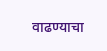वाढण्याचा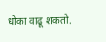धोका वाढू शकतो.